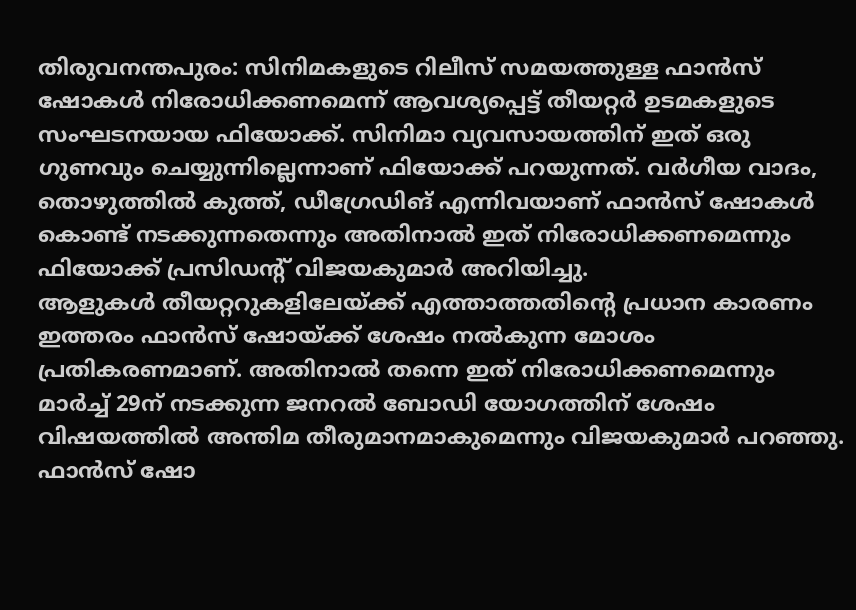തിരുവനന്തപുരം: സിനിമകളുടെ റിലീസ് സമയത്തുള്ള ഫാൻസ് ഷോകൾ നിരോധിക്കണമെന്ന് ആവശ്യപ്പെട്ട് തീയറ്റർ ഉടമകളുടെ സംഘടനയായ ഫിയോക്ക്. സിനിമാ വ്യവസായത്തിന് ഇത് ഒരു ഗുണവും ചെയ്യുന്നില്ലെന്നാണ് ഫിയോക്ക് പറയുന്നത്. വർഗീയ വാദം, തൊഴുത്തിൽ കുത്ത്, ഡീഗ്രേഡിങ് എന്നിവയാണ് ഫാൻസ് ഷോകൾ കൊണ്ട് നടക്കുന്നതെന്നും അതിനാൽ ഇത് നിരോധിക്കണമെന്നും ഫിയോക്ക് പ്രസിഡന്റ് വിജയകുമാർ അറിയിച്ചു.
ആളുകൾ തീയറ്ററുകളിലേയ്ക്ക് എത്താത്തതിന്റെ പ്രധാന കാരണം ഇത്തരം ഫാൻസ് ഷോയ്ക്ക് ശേഷം നൽകുന്ന മോശം പ്രതികരണമാണ്. അതിനാൽ തന്നെ ഇത് നിരോധിക്കണമെന്നും മാർച്ച് 29ന് നടക്കുന്ന ജനറൽ ബോഡി യോഗത്തിന് ശേഷം വിഷയത്തിൽ അന്തിമ തീരുമാനമാകുമെന്നും വിജയകുമാർ പറഞ്ഞു. ഫാൻസ് ഷോ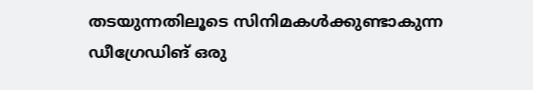തടയുന്നതിലൂടെ സിനിമകൾക്കുണ്ടാകുന്ന ഡീഗ്രേഡിങ് ഒരു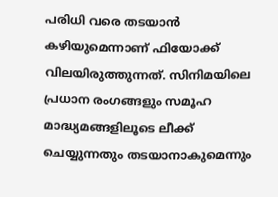പരിധി വരെ തടയാൻ കഴിയുമെന്നാണ് ഫിയോക്ക് വിലയിരുത്തുന്നത്. സിനിമയിലെ പ്രധാന രംഗങ്ങളും സമൂഹ മാദ്ധ്യമങ്ങളിലൂടെ ലീക്ക് ചെയ്യുന്നതും തടയാനാകുമെന്നും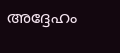അദ്ദേഹം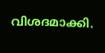വിശദമാക്കി.